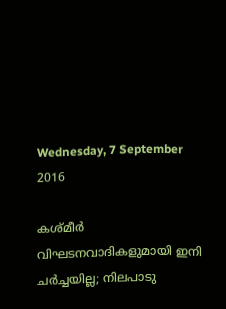Wednesday, 7 September 2016

കശ്മീര്‍ വിഘടനവാദികളുമായി ഇനി ചര്‍ച്ചയില്ല; നിലപാടു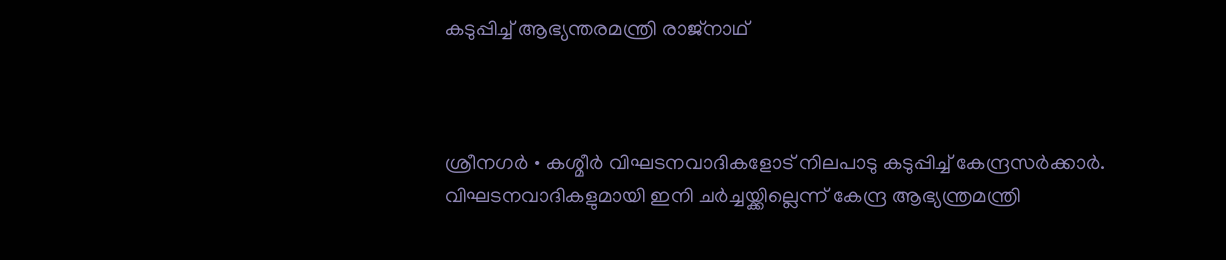കടുപ്പിച്ച്‌ ആഭ്യന്തരമന്ത്രി രാജ്നാഥ്



ശ്രീനഗര്‍ • കശ്മീര്‍ വിഘടനവാദികളോട് നിലപാടു കടുപ്പിച്ച്‌ കേന്ദ്രസര്‍ക്കാര്‍. വിഘടനവാദികളുമായി ഇനി ചര്‍ച്ചയ്ക്കില്ലെന്ന് കേന്ദ്ര ആഭ്യന്ത്രമന്ത്രി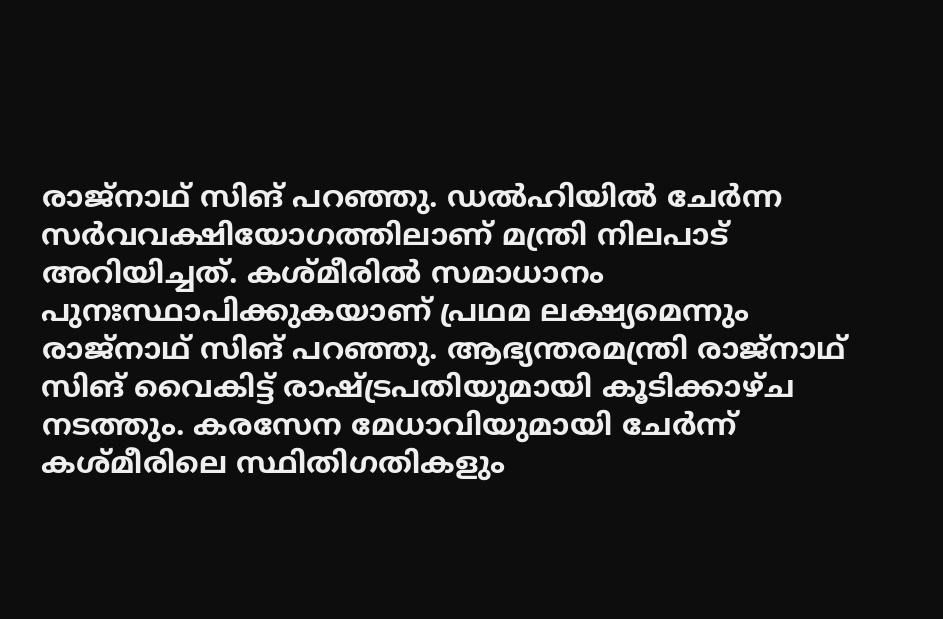രാജ്നാഥ് സിങ് പറഞ്ഞു. ഡല്‍ഹിയില്‍ ചേര്‍ന്ന സര്‍വവക്ഷിയോഗത്തിലാണ് മന്ത്രി നിലപാട് അറിയിച്ചത്. കശ്മീരില്‍ സമാധാനം പുനഃസ്ഥാപിക്കുകയാണ് പ്രഥമ ലക്ഷ്യമെന്നും രാജ്നാഥ് സിങ് പറഞ്ഞു. ആഭ്യന്തരമന്ത്രി രാജ്നാഥ് സിങ് വൈകിട്ട് രാഷ്ട്രപതിയുമായി കൂടിക്കാഴ്ച നടത്തും. കരസേന മേധാവിയുമായി ചേര്‍ന്ന് കശ്മീരിലെ സ്ഥിതിഗതികളും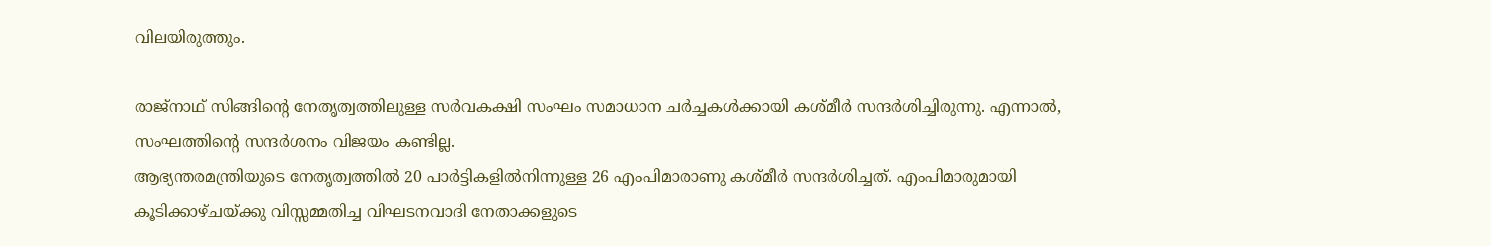വിലയിരുത്തും.

രാജ്നാഥ് സിങ്ങിന്റെ നേതൃത്വത്തിലുള്ള സര്‍വകക്ഷി സംഘം സമാധാന ചര്‍ച്ചകള്‍ക്കായി കശ്മീര്‍ സന്ദര്‍ശിച്ചിരുന്നു. എന്നാല്‍, സംഘത്തിന്റെ സന്ദര്‍ശനം വിജയം കണ്ടില്ല.
ആഭ്യന്തരമന്ത്രിയുടെ നേതൃത്വത്തില്‍ 20 പാര്‍ട്ടികളില്‍നിന്നുള്ള 26 എംപിമാരാണു കശ്മീര്‍ സന്ദര്‍ശിച്ചത്. എംപിമാരുമായി കൂടിക്കാഴ്ചയ്ക്കു വിസ്സമ്മതിച്ച വിഘടനവാദി നേതാക്കളുടെ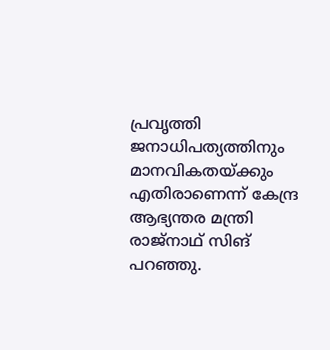പ്രവൃത്തി ജനാധിപത്യത്തിനും മാനവികതയ്ക്കും എതിരാണെന്ന് കേന്ദ്ര ആഭ്യന്തര മന്ത്രി രാജ്നാഥ് സിങ് പറഞ്ഞു.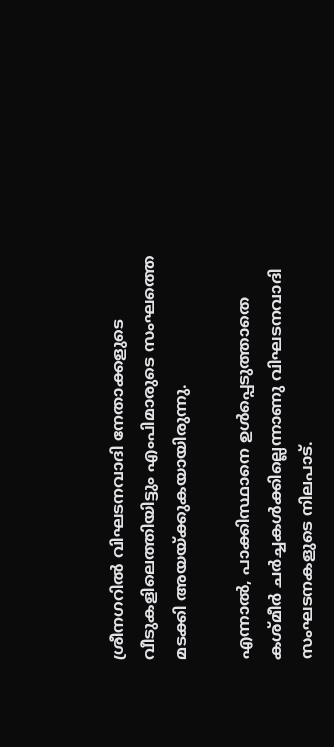ശ്രീനഗറില്‍ വിഘടനവാദി നേതാക്കളുടെ വീടുകളിലെത്തിയിട്ടും എംപിമാരുടെ സംഘത്തെ മടക്കി അയയ്ക്കുകയായിരുന്നു.

എന്നാല്‍, പാക്കിസ്ഥാനെ ഉള്‍പ്പെടുത്താതെ കശ്മീര്‍ ചര്‍ച്ചകള്‍ക്കില്ലെന്നാണു വിഘടനവാദി സംഘടനകളുടെ നിലപാട്.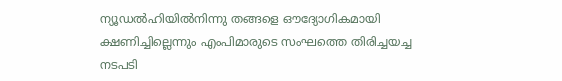ന്യൂഡല്‍ഹിയില്‍നിന്നു തങ്ങളെ ഔദ്യോഗികമായി ക്ഷണിച്ചില്ലെന്നും എംപിമാരുടെ സംഘത്തെ തിരിച്ചയച്ച നടപടി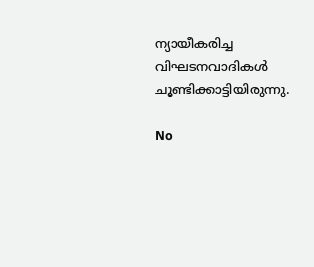ന്യായീകരിച്ച വിഘടനവാദികള്‍ ചൂണ്ടിക്കാട്ടിയിരുന്നു.

No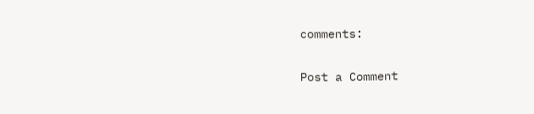comments:

Post a Comment